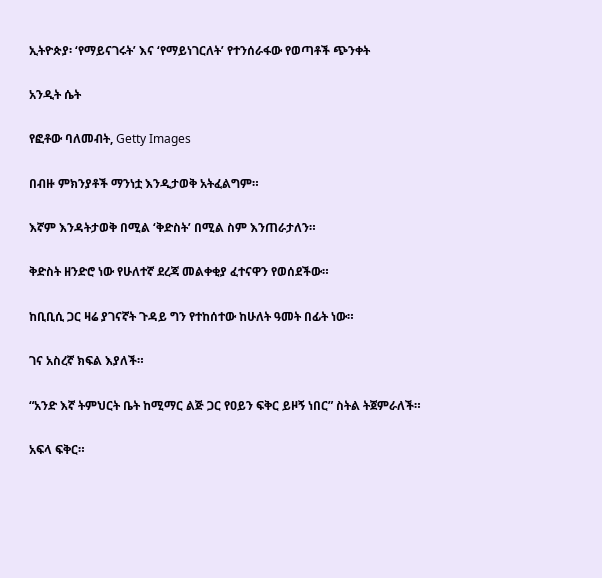ኢትዮጵያ፡ ‘የማይናገሩት’ እና ‘የማይነገርለት’ የተንሰራፋው የወጣቶች ጭንቀት

አንዲት ሴት

የፎቶው ባለመብት, Getty Images

በብዙ ምክንያቶች ማንነቷ እንዲታወቅ አትፈልግም።

እኛም እንዳትታወቅ በሚል ‘ቅድስት’ በሚል ስም እንጠራታለን።

ቅድስት ዘንድሮ ነው የሁለተኛ ደረጃ መልቀቂያ ፈተናዋን የወሰደችው።

ከቢቢሲ ጋር ዛሬ ያገናኛት ጉዳይ ግን የተከሰተው ከሁለት ዓመት በፊት ነው።

ገና አስረኛ ክፍል እያለች።

“አንድ እኛ ትምህርት ቤት ከሚማር ልጅ ጋር የዐይን ፍቅር ይዞኝ ነበር” ስትል ትጀምራለች።

አፍላ ፍቅር።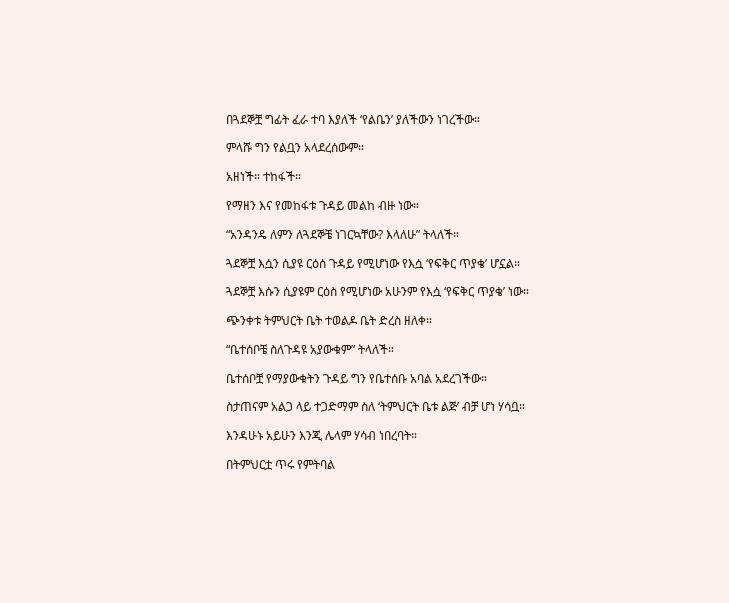በጓደኞቿ ግፊት ፈራ ተባ እያለች ‘የልቤን’ ያለችውን ነገረችው።

ምላሹ ግን የልቧን አላደረሰውም።

አዘነች። ተከፋች።

የማዘን እና የመከፋቱ ጉዳይ መልከ ብዙ ነው።

“አንዳንዴ ለምን ለጓደኞቼ ነገርኳቸው? እላለሁ” ትላለች።

ጓደኞቿ እሷን ሲያዩ ርዕሰ ጉዳይ የሚሆነው የእሷ ‘የፍቅር ጥያቄ’ ሆኗል።

ጓደኞቿ እሱን ሲያዩም ርዕስ የሚሆነው አሁንም የእሷ ‘የፍቅር ጥያቄ’ ነው።

ጭንቀቱ ትምህርት ቤት ተወልዶ ቤት ድረስ ዘለቀ።

“ቤተሰቦቼ ስለጉዳዩ አያውቁም” ትላለች።

ቤተሰቦቿ የማያውቁትን ጉዳይ ግን የቤተሰቡ አባል አደረገችው።

ስታጠናም አልጋ ላይ ተጋድማም ስለ ‘ትምህርት ቤቱ ልጅ’ ብቻ ሆነ ሃሳቧ።

እንዳሁኑ አይሁን እንጂ ሌላም ሃሳብ ነበረባት።

በትምህርቷ ጥሩ የምትባል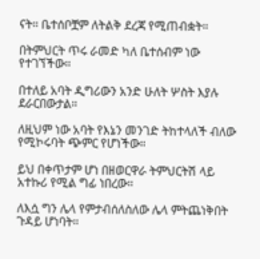ናት። ቤተሰቦቿም ለትልቅ ደረጃ የሚጠብቋት።

በትምህርት ጥሩ ራመድ ካለ ቤተሰብም ነው የተገኘችው።

በተለይ አባት ዲግሪውን አንድ ሁለት ሦስት እያሉ ደራርበውታል።

ለዚህም ነው አባት የእኔን መንገድ ትከተላለች ብለው የሚኮሩባት ጭምር የሆነችው።

ይህ በቀጥታም ሆነ በዘወርዋራ ትምህርትሽ ላይ አተኩሪ የሚል ግፊ ነበረው።

ለእሷ ግን ሌላ የምታብሰለስለው ሌላ ምትጨነቅበት ጉዳይ ሆነባት።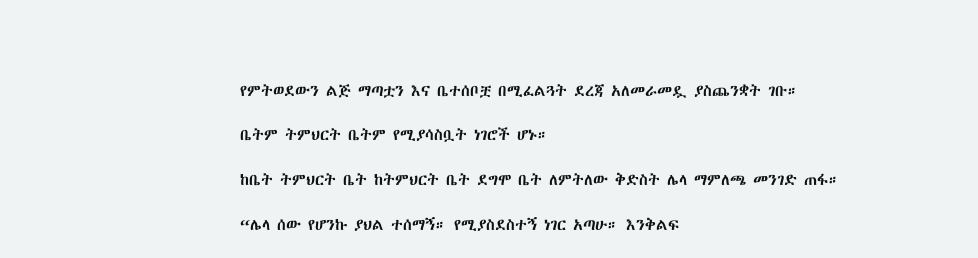የምትወደውን ልጅ ማጣቷን እና ቤተሰቦቿ በሚፈልጓት ደረጃ አለመራመዷ ያስጨንቋት ገቡ።

ቤትም ትምህርት ቤትም የሚያሳስቧት ነገሮች ሆኑ።

ከቤት ትምህርት ቤት ከትምህርት ቤት ደግሞ ቤት ለምትለው ቅድስት ሌላ ማምለጫ መንገድ ጠፋ።

“ሌላ ሰው የሆንኩ ያህል ተሰማኝ። የሚያስደስተኝ ነገር አጣሁ። እንቅልፍ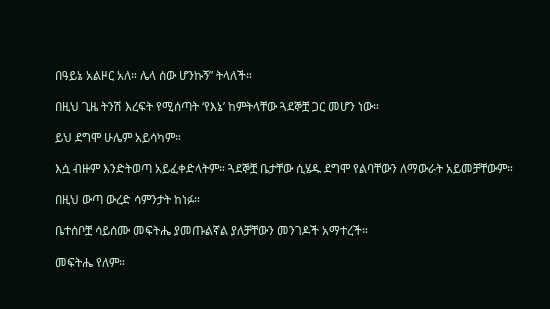በዓይኔ አልዞር አለ። ሌላ ሰው ሆንኩኝ” ትላለች።

በዚህ ጊዜ ትንሽ እረፍት የሚሰጣት ‘የእኔ’ ከምትላቸው ጓደኞቿ ጋር መሆን ነው።

ይህ ደግሞ ሁሌም አይሳካም።

እሷ ብዙም እንድትወጣ አይፈቀድላትም። ጓደኞቿ ቤታቸው ሲሄዱ ደግሞ የልባቸውን ለማውራት አይመቻቸውም።

በዚህ ውጣ ውረድ ሳምንታት ከነፉ።

ቤተሰቦቿ ሳይሰሙ መፍትሔ ያመጡልኛል ያለቻቸውን መንገዶች አማተረች።

መፍትሔ የለም።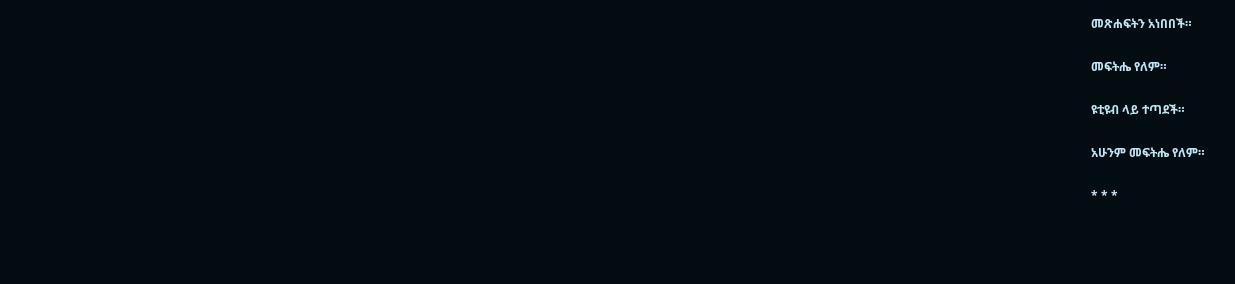መጽሐፍትን አነበበች።

መፍትሔ የለም።

ዩቲዩብ ላይ ተጣደች።

አሁንም መፍትሔ የለም።

* * *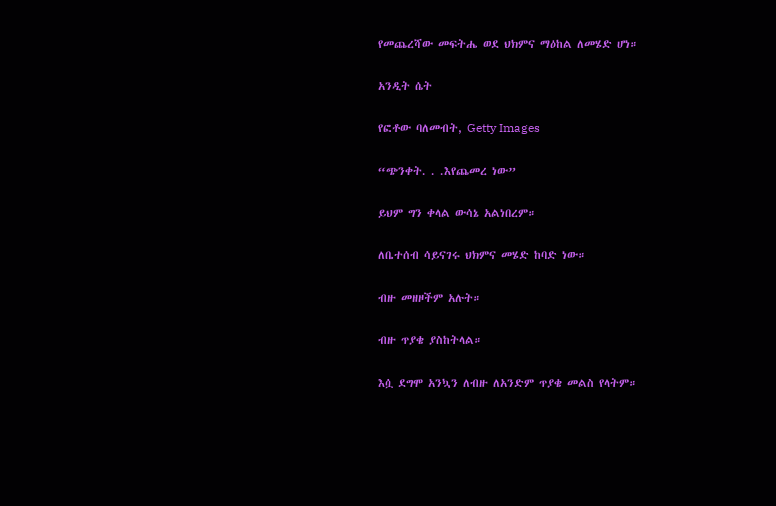የመጨረሻው መፍትሔ ወደ ህክምና ማዕከል ለመሄድ ሆነ።

አንዲት ሴት

የፎቶው ባለመብት, Getty Images

“ጭንቀት. . .እየጨመረ ነው”

ይህም ግን ቀላል ውሳኔ አልነበረም።

ለቤተሰብ ሳይናገሩ ህክምና መሄድ ከባድ ነው።

ብዙ መዘዞችም አሉት።

ብዙ ጥያቄ ያስከትላል።

እሷ ደግሞ አንኳን ለብዙ ለአንድም ጥያቄ መልስ የላትም።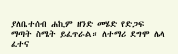ያለቤተሰብ ሐኪም ዘንድ መሄድ የድጋፍ ማጣት ስሜት ይፈጥራል። ለተማሪ ደግሞ ሌላ ፈተና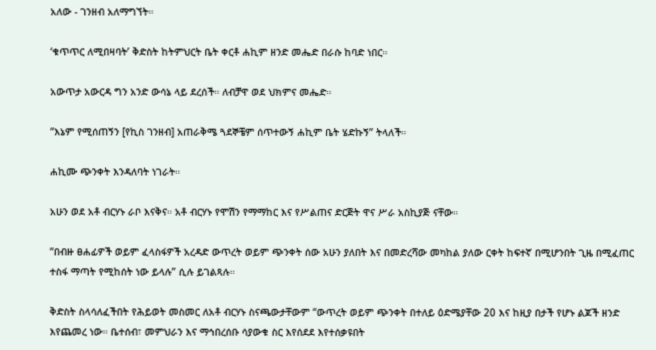አለው - ገንዘብ አለማግኘት።

‘ቁጥጥር ለሚበዛባት’ ቅድስት ከትምህርት ቤት ቀርቶ ሐኪም ዘንድ መሔድ በራሱ ከባድ ነበር።

አውጥታ አውርዳ ግን አንድ ውሳኔ ላይ ደረሰች። ለብቻዋ ወደ ህክምና መሔድ።

“እኔም የሚሰጠኝን [የኪስ ገንዘብ] አጠራቅሜ ጓደኞቼም ሰጥተውኝ ሐኪም ቤት ሄድኩኝ” ትላለች።

ሐኪሙ ጭንቀት እንዳለባት ነገራት።

አሁን ወደ አቶ ብርሃኑ ራቦ እናቅና። አቶ ብርሃኑ የሞሽን የማማከር እና የሥልጠና ድርጅት ዋና ሥራ አስኪያጅ ናቸው።

“በብዙ ፀሐፊዎች ወይም ፈላስፋዎች አረዳድ ውጥረት ወይም ጭንቀት ሰው አሁን ያለበት እና በመድረሻው መካከል ያለው ርቀት ከፍተኛ በሚሆንበት ጊዜ በሚፈጠር ተስፋ ማጣት የሚከሰት ነው ይላሉ” ሲሉ ይገልጻሉ።

ቅድስት ስላሳለፈችበት የሕይወት መስመር ለአቶ ብርሃኑ ስናጫውታቸውም “ውጥረት ወይም ጭንቀት በተለይ ዕድሜያቸው 20 እና ከዚያ በታች የሆኑ ልጆች ዘንድ እየጨመረ ነው። ቤተሰብ፣ መምህራን እና ማኅበረሰቡ ሳያውቁ ስር እየሰደደ እየተሰቃዩበት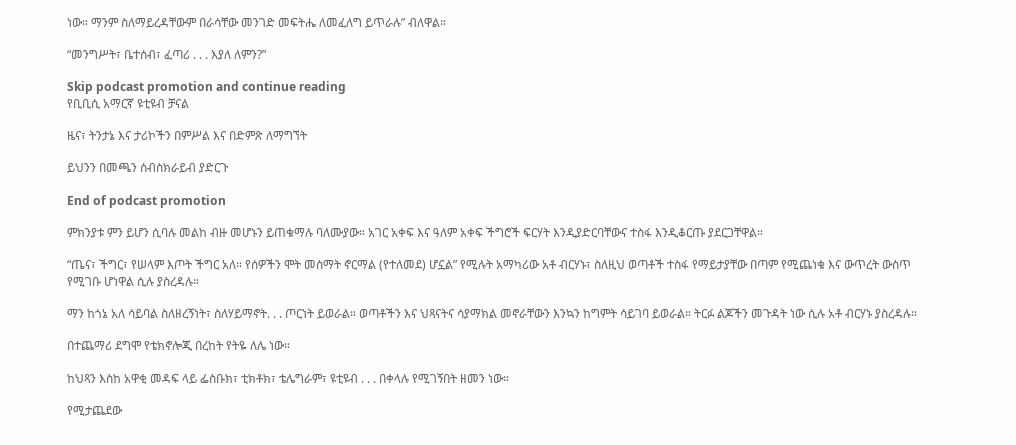ነው። ማንም ስለማይረዳቸውም በራሳቸው መንገድ መፍትሔ ለመፈለግ ይጥራሉ” ብለዋል።

“መንግሥት፣ ቤተሰብ፣ ፈጣሪ . . . እያለ ለምን?”

Skip podcast promotion and continue reading
የቢቢሲ አማርኛ ዩቲዩብ ቻናል

ዜና፣ ትንታኔ እና ታሪኮችን በምሥል እና በድምጽ ለማግኘት

ይህንን በመጫን ሰብስክራይብ ያድርጉ

End of podcast promotion

ምክንያቱ ምን ይሆን ሲባሉ መልከ ብዙ መሆኑን ይጠቁማሉ ባለሙያው። አገር አቀፍ እና ዓለም አቀፍ ችግሮች ፍርሃት እንዲያድርባቸውና ተስፋ እንዲቆርጡ ያደርጋቸዋል።

“ጤና፣ ችግር፣ የሠላም እጦት ችግር አለ። የሰዎችን ሞት መስማት ኖርማል (የተለመደ) ሆኗል” የሚሉት አማካሪው አቶ ብርሃኑ፣ ስለዚህ ወጣቶች ተስፋ የማይታያቸው በጣም የሚጨነቁ እና ውጥረት ውስጥ የሚገቡ ሆነዋል ሲሉ ያስረዳሉ።

ማን ከጎኔ አለ ሳይባል ስለዘረኝነት፣ ስለሃይማኖት. . . ጦርነት ይወራል። ወጣቶችን እና ህጻናትና ሳያማክል መኖራቸውን እንኳን ከግምት ሳይገባ ይወራል። ትርፉ ልጆችን መጉዳት ነው ሲሉ አቶ ብርሃኑ ያስረዳሉ።

በተጨማሪ ደግሞ የቴክኖሎጂ በረከት የትዬ ለሌ ነው።

ከህጻን እስከ አዋቂ መዳፍ ላይ ፌስቡክ፣ ቲክቶክ፣ ቴሌግራም፣ ዩቲዩብ . . . በቀላሉ የሚገኝበት ዘመን ነው።

የሚታጨደው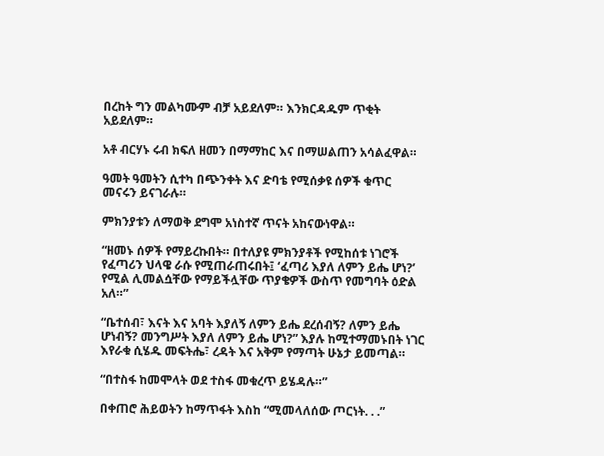በረከት ግን መልካሙም ብቻ አይደለም። እንክርዳዱም ጥቂት አይደለም።

አቶ ብርሃኑ ሩብ ክፍለ ዘመን በማማከር እና በማሠልጠን አሳልፈዋል።

ዓመት ዓመትን ሲተካ በጭንቀት እና ድባቴ የሚሰቃዩ ሰዎች ቁጥር መናሩን ይናገራሉ።

ምክንያቱን ለማወቅ ደግሞ አነስተኛ ጥናት አከናውነዋል።

“ዘመኑ ሰዎች የማይረኩበት። በተለያዩ ምክንያቶች የሚከሰቱ ነገሮች የፈጣሪን ህላዌ ራሱ የሚጠራጠሩበት፤ ‘ፈጣሪ እያለ ለምን ይሔ ሆነ?’ የሚል ሊመልሷቸው የማይችሏቸው ጥያቄዎች ውስጥ የመግባት ዕድል አለ።”

“ቤተሰብ፣ እናት እና አባት እያለኝ ለምን ይሔ ደረሰብኝ? ለምን ይሔ ሆነብኝ? መንግሥት እያለ ለምን ይሔ ሆነ?” እያሉ ከሚተማመኑበት ነገር እየራቁ ሲሄዱ መፍትሔ፣ ረዳት እና አቅም የማጣት ሁኔታ ይመጣል።

“በተስፋ ከመሞላት ወደ ተስፋ መቁረጥ ይሄዳሉ።”

በቀጠሮ ሕይወትን ከማጥፋት እስከ “ሚመላለሰው ጦርነት. . .”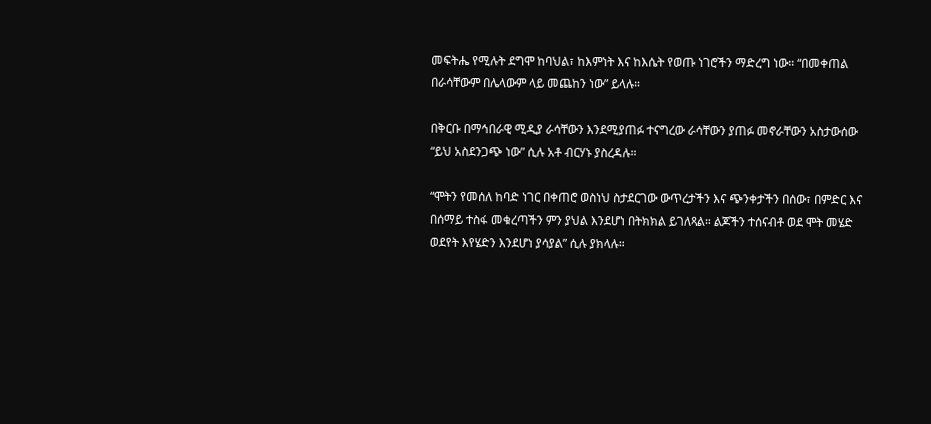መፍትሔ የሚሉት ደግሞ ከባህል፣ ከእምነት እና ከእሴት የወጡ ነገሮችን ማድረግ ነው። “በመቀጠል በራሳቸውም በሌላውም ላይ መጨከን ነው” ይላሉ።

በቅርቡ በማኅበራዊ ሚዲያ ራሳቸውን እንደሚያጠፉ ተናግረው ራሳቸውን ያጠፉ መኖራቸውን አስታውሰው “ይህ አስደንጋጭ ነው” ሲሉ አቶ ብርሃኑ ያስረዳሉ።

“ሞትን የመሰለ ከባድ ነገር በቀጠሮ ወስነህ ስታደርገው ውጥረታችን እና ጭንቀታችን በሰው፣ በምድር እና በሰማይ ተስፋ መቁረጣችን ምን ያህል እንደሆነ በትክክል ይገለጻል። ልጆችን ተሰናብቶ ወደ ሞት መሄድ ወደየት እየሄድን እንደሆነ ያሳያል” ሲሉ ያክላሉ።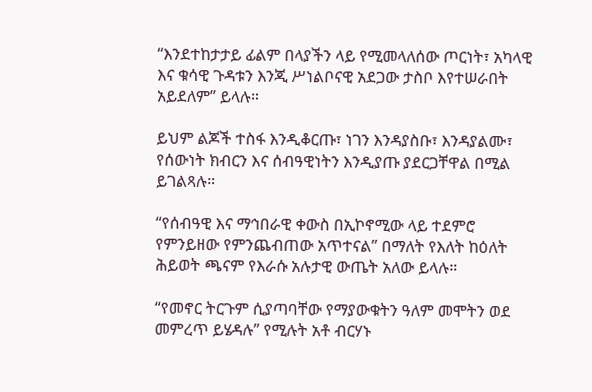“እንደተከታታይ ፊልም በላያችን ላይ የሚመላለሰው ጦርነት፣ አካላዊ እና ቁሳዊ ጉዳቱን እንጂ ሥነልቦናዊ አደጋው ታስቦ እየተሠራበት አይደለም” ይላሉ።

ይህም ልጆች ተስፋ እንዲቆርጡ፣ ነገን እንዳያስቡ፣ እንዳያልሙ፣ የሰውነት ክብርን እና ሰብዓዊነትን እንዲያጡ ያደርጋቸዋል በሚል ይገልጻሉ።

“የሰብዓዊ እና ማኅበራዊ ቀውስ በኢኮኖሚው ላይ ተደምሮ የምንይዘው የምንጨብጠው አጥተናል” በማለት የእለት ከዕለት ሕይወት ጫናም የእራሱ አሉታዊ ውጤት አለው ይላሉ።

“የመኖር ትርጉም ሲያጣባቸው የማያውቁትን ዓለም መሞትን ወደ መምረጥ ይሄዳሉ” የሚሉት አቶ ብርሃኑ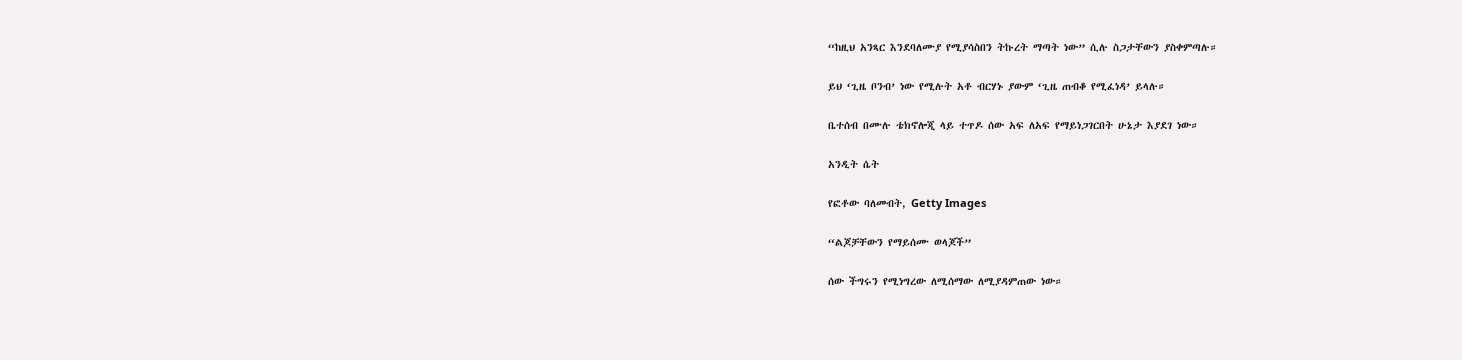“ከዚህ አንጻር እንደባለሙያ የሚያሳስበን ትኩረት ማጣት ነው” ሲሉ ስጋታቸውን ያስቀምጣሉ።

ይህ ‘ጊዜ ቦንብ’ ነው የሚሉት አቶ ብርሃኑ ያውም ‘ጊዜ ጠብቆ የሚፈነዳ’ ይላሉ።

ቤተሰብ በሙሉ ቴክኖሎጂ ላይ ተጥዶ ሰው አፍ ለአፍ የማይነጋገርበት ሁኔታ እያደገ ነው።

አንዲት ሴት

የፎቶው ባለመብት, Getty Images

“ልጆቻቸውን የማይሰሙ ወላጆች”

ሰው ችግሩን የሚነግረው ለሚሰማው ለሚያዳምጠው ነው።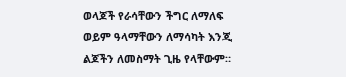ወላጆች የራሳቸውን ችግር ለማለፍ ወይም ዓላማቸውን ለማሳካት እንጂ ልጆችን ለመስማት ጊዜ የላቸውም።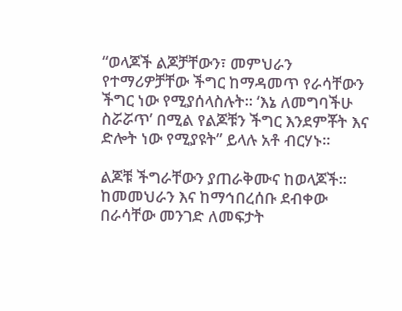“ወላጆች ልጆቻቸውን፣ መምህራን የተማሪዎቻቸው ችግር ከማዳመጥ የራሳቸውን ችግር ነው የሚያሰላስሉት። ‘እኔ ለመግባችሁ ስሯሯጥ’ በሚል የልጆቹን ችግር እንደምቾት እና ድሎት ነው የሚያዩት” ይላሉ አቶ ብርሃኑ።

ልጆቹ ችግራቸውን ያጠራቅሙና ከወላጆች። ከመመህራን እና ከማኅበረሰቡ ደብቀው በራሳቸው መንገድ ለመፍታት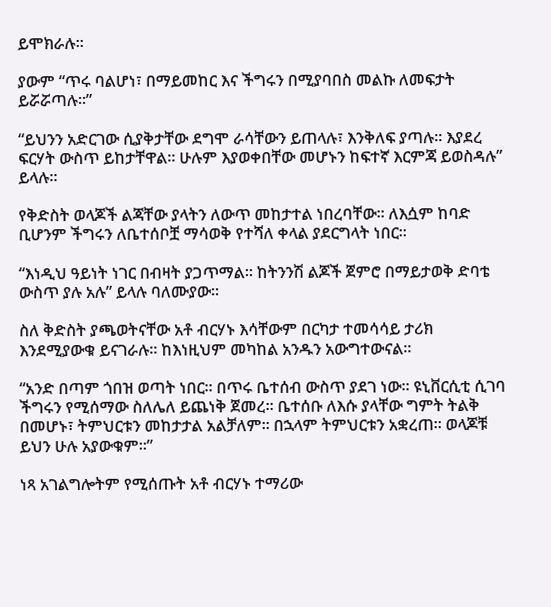ይሞክራሉ።

ያውም “ጥሩ ባልሆነ፣ በማይመከር እና ችግሩን በሚያባበስ መልኩ ለመፍታት ይሯሯጣሉ።”

“ይህንን አድርገው ሲያቅታቸው ደግሞ ራሳቸውን ይጠላሉ፣ እንቅለፍ ያጣሉ። እያደረ ፍርሃት ውስጥ ይከታቸዋል። ሁሉም እያወቀበቸው መሆኑን ከፍተኛ እርምጃ ይወስዳሉ” ይላሉ።

የቅድስት ወላጆች ልጃቸው ያላትን ለውጥ መከታተል ነበረባቸው። ለእሷም ከባድ ቢሆንም ችግሩን ለቤተሰቦቿ ማሳወቅ የተሻለ ቀላል ያደርግላት ነበር።

“እነዲህ ዓይነት ነገር በብዛት ያጋጥማል። ከትንንሽ ልጆች ጀምሮ በማይታወቅ ድባቴ ውስጥ ያሉ አሉ” ይላሉ ባለሙያው።

ስለ ቅድስት ያጫወትናቸው አቶ ብርሃኑ እሳቸውም በርካታ ተመሳሳይ ታሪክ እንደሚያውቁ ይናገራሉ። ከእነዚህም መካከል አንዱን አውግተውናል።

“አንድ በጣም ጎበዝ ወጣት ነበር። በጥሩ ቤተሰብ ውስጥ ያደገ ነው። ዩኒቨርሲቲ ሲገባ ችግሩን የሚሰማው ስለሌለ ይጨነቅ ጀመረ። ቤተሰቡ ለእሱ ያላቸው ግምት ትልቅ በመሆኑ፣ ትምህርቱን መከታታል አልቻለም። በኋላም ትምህርቱን አቋረጠ። ወላጆቹ ይህን ሁሉ አያውቁም።”

ነጻ አገልግሎትም የሚሰጡት አቶ ብርሃኑ ተማሪው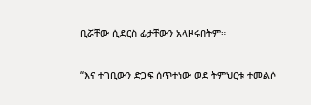ቢሯቸው ሲደርስ ፊታቸውን አላዞሩበትም።

“እና ተገቢውን ድጋፍ ሰጥተነው ወደ ትምህርቱ ተመልሶ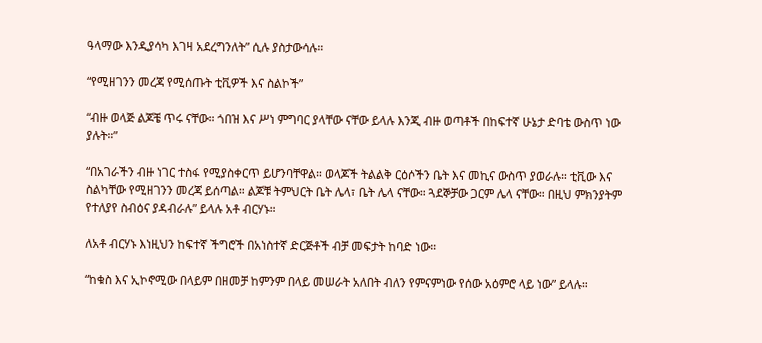ዓላማው እንዲያሳካ እገዛ አደረግንለት” ሲሉ ያስታውሳሉ።

“የሚዘገንን መረጃ የሚሰጡት ቲቪዎች እና ስልኮች”

“ብዙ ወላጅ ልጆቼ ጥሩ ናቸው። ጎበዝ እና ሥነ ምግባር ያላቸው ናቸው ይላሉ እንጂ ብዙ ወጣቶች በከፍተኛ ሁኔታ ድባቴ ውስጥ ነው ያሉት።”

“በአገራችን ብዙ ነገር ተስፋ የሚያስቀርጥ ይሆንባቸዋል። ወላጆች ትልልቅ ርዕሶችን ቤት እና መኪና ውስጥ ያወራሉ። ቲቪው እና ስልካቸው የሚዘገንን መረጃ ይሰጣል። ልጆቹ ትምህርት ቤት ሌላ፣ ቤት ሌላ ናቸው። ጓደኞቻው ጋርም ሌላ ናቸው። በዚህ ምክንያትም የተለያየ ስብዕና ያዳብራሉ” ይላሉ አቶ ብርሃኑ።

ለአቶ ብርሃኑ እነዚህን ከፍተኛ ችግሮች በአነስተኛ ድርጅቶች ብቻ መፍታት ከባድ ነው።

“ከቁስ እና ኢኮኖሚው በላይም በዘመቻ ከምንም በላይ መሠራት አለበት ብለን የምናምነው የሰው አዕምሮ ላይ ነው” ይላሉ።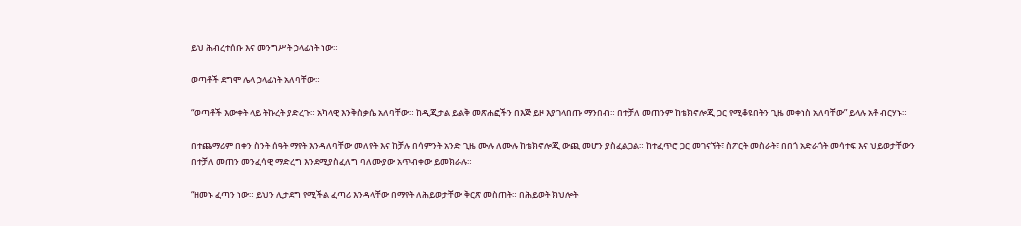ይህ ሕብረተሰቡ እና መንግሥት ኃላፊነት ነው።

ወጣቶች ደግሞ ሌላ ኃላፊነት አለባቸው።

“ወጣቶች እውቀት ላይ ትኩረት ያድረጉ። አካላዊ እንቅስቃሴ አለባቸው። ከዲጂታል ይልቅ መጽሐፎችን በእጅ ይዞ እያገላበጡ ማንበብ። በተቻለ መጠንም ከቴክኖሎጂ ጋር የሚቆዩበትን ጊዜ መቀነስ አለባቸው” ይላሉ አቶ ብርሃኑ።

በተጨማሪም በቀን ስንት ሰዓት ማየት እንዳለባቸው መለየት እና ከቻሉ በሳምንት አንድ ጊዜ ሙሉ ለሙሉ ከቴክኖሎጂ ውጪ መሆን ያስፈልጋል። ከተፈጥሮ ጋር መገናኘት፣ ስፖርት መስራት፣ በበጎ አድራጎት መሳተፍ እና ህይወታቸውን በተቻለ መጠን መንፈሳዊ ማድረግ እንደሚያስፈለግ ባለሙያው አጥብቀው ይመክራሉ።

“ዘመኑ ፈጣን ነው። ይህን ሊታደግ የሚችል ፈጣሪ እንዳላቸው በማየት ለሕይወታቸው ቅርጽ መስጠት። በሕይወት ክህሎት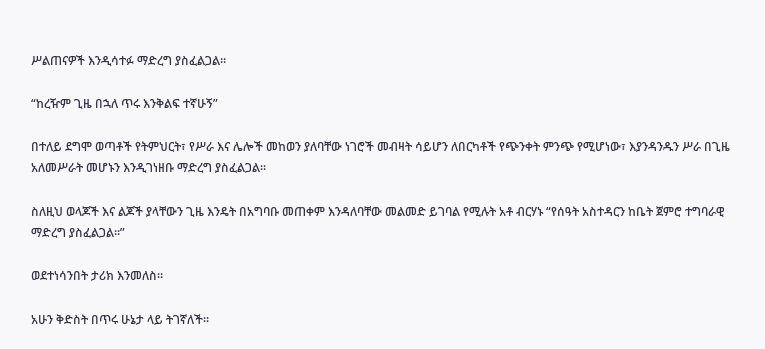ሥልጠናዎች እንዲሳተፉ ማድረግ ያስፈልጋል።

“ከረዥም ጊዜ በኋለ ጥሩ እንቅልፍ ተኛሁኝ”

በተለይ ደግሞ ወጣቶች የትምህርት፣ የሥራ እና ሌሎች መከወን ያለባቸው ነገሮች መብዛት ሳይሆን ለበርካቶች የጭንቀት ምንጭ የሚሆነው፣ እያንዳንዱን ሥራ በጊዜ አለመሥራት መሆኑን እንዲገነዘቡ ማድረግ ያስፈልጋል።

ስለዚህ ወላጆች እና ልጆች ያላቸውን ጊዜ እንዴት በአግባቡ መጠቀም እንዳለባቸው መልመድ ይገባል የሚሉት አቶ ብርሃኑ “የሰዓት አስተዳርን ከቤት ጀምሮ ተግባራዊ ማድረግ ያስፈልጋል።”

ወደተነሳንበት ታሪክ እንመለስ።

አሁን ቅድስት በጥሩ ሁኔታ ላይ ትገኛለች።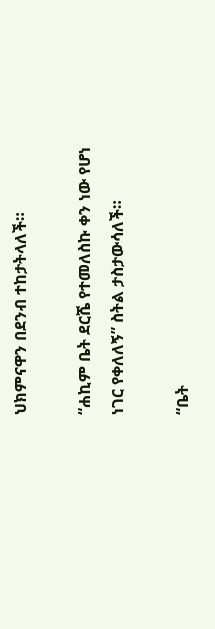ህክምናዋን በደንብ ተከታትላለች።

“ሐኪም ቤት ደርሼ የተመለስኩ ቀን ነው የሆነ ነገር የቀለለኝ” ስትል ታስታውሳለች።

“ቤት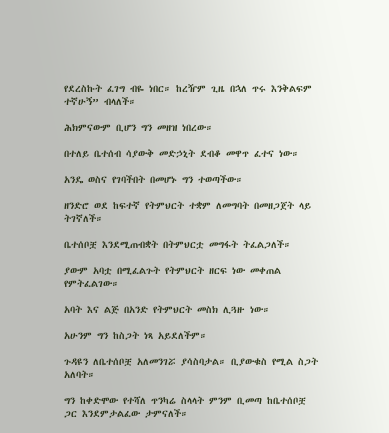የደረስኩት ፈገግ ብዬ ነበር። ከረዥም ጊዜ በኋለ ጥሩ እንቅልፍም ተኛሁኝ” ብላለች።

ሕክምናውም ቢሆን ግን መዘዝ ነበረው።

በተለይ ቤተሰብ ሳያውቅ መድኃኒት ደብቆ መዋጥ ፈተና ነው።

አንዴ ወስና የገባችበት በመሆኑ ግን ተወጣችው።

ዘንድሮ ወደ ከፍተኛ የትምህርት ተቋም ለመግባት በመዘጋጀት ላይ ትገኛለች።

ቤተሰቦቿ እንደሚጠብቋት በትምህርቷ መግፋት ትፈልጋለች።

ያውም አባቷ በሚፈልጉት የትምህርት ዘርፍ ነው መቀጠል የምትፈልገው።

አባት እና ልጅ በአንድ የትምህርት መስክ ሊጓዙ ነው።

አሁንም ግን ከስጋት ነጻ አይደለችም።

ጉዳዩን ለቤተሰቦቿ አለመንገሯ ያሳስባታል። ቢያውቁስ የሚል ስጋት አለባት።

ግን ከቀድሞው የተሻለ ጥንካሬ ስላላት ምንም ቢመጣ ከቤተሰቦቿ ጋር እንደምታልፈው ታምናለች።